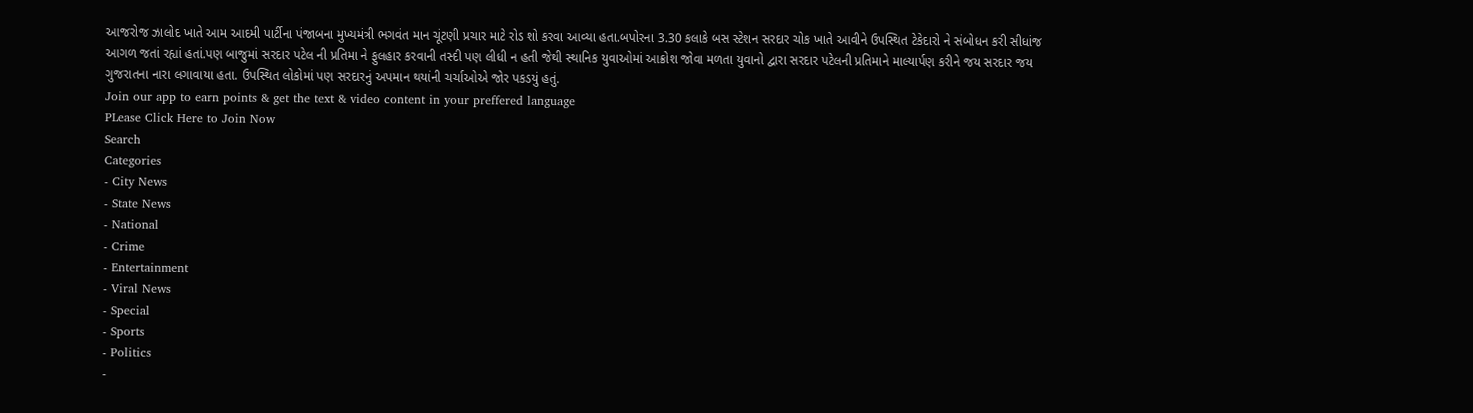આજરોજ ઝાલોદ ખાતે આમ આદમી પાર્ટીના પંજાબના મુખ્યમંત્રી ભગવંત માન ચૂંટણી પ્રચાર માટે રોડ શો કરવા આવ્યા હતા.બપોરના 3.30 કલાકે બસ સ્ટેશન સરદાર ચોક ખાતે આવીને ઉપસ્થિત ટેકેદારો ને સંબોધન કરી સીધાંજ આગળ જતાં રહ્યાં હતાં.પણ બાજુમાં સરદાર પટેલ ની પ્રતિમા ને ફુલહાર કરવાની તસ્દી પણ લીધી ન હતી જેથી સ્થાનિક યુવાઓમાં આક્રોશ જોવા મળતા યુવાનો દ્વારા સરદાર પટેલની પ્રતિમાને માલ્યાર્પણ કરીને જય સરદાર જય ગુજરાતના નારા લગાવાયા હતા. ઉપસ્થિત લોકોમાં પણ સરદારનું અપમાન થયાંની ચર્ચાઓએ જોર પકડયું હતું.
Join our app to earn points & get the text & video content in your preffered language
PLease Click Here to Join Now
Search
Categories
- City News
- State News
- National
- Crime
- Entertainment
- Viral News
- Special
- Sports
- Politics
-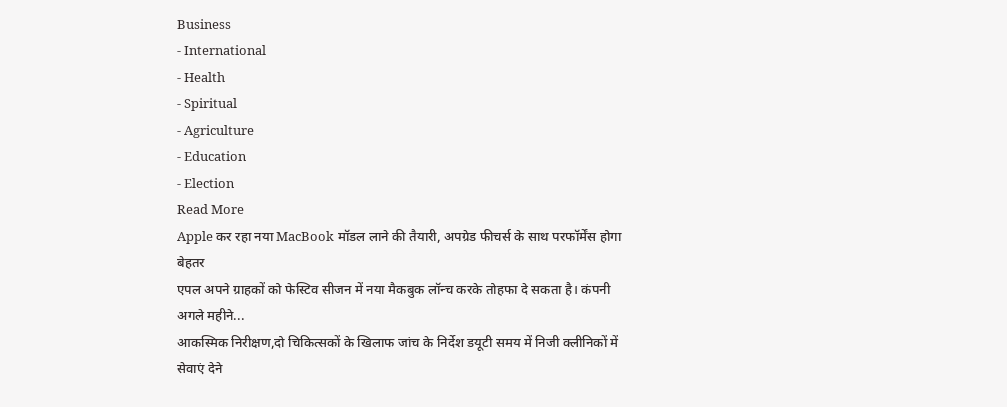Business
- International
- Health
- Spiritual
- Agriculture
- Education
- Election
Read More
Apple कर रहा नया MacBook मॉडल लाने की तैयारी, अपग्रेड फीचर्स के साथ परफॉर्मेंस होगा बेहतर
एपल अपने ग्राहकों को फेस्टिव सीजन में नया मैकबुक लॉन्च करके तोहफा दे सकता है। कंपनी अगले महीने...
आकस्मिक निरीक्षण,दो चिकित्सकों के खिलाफ जांच के निर्देश डयूटी समय में निजी क्लीनिकों में सेवाएं देने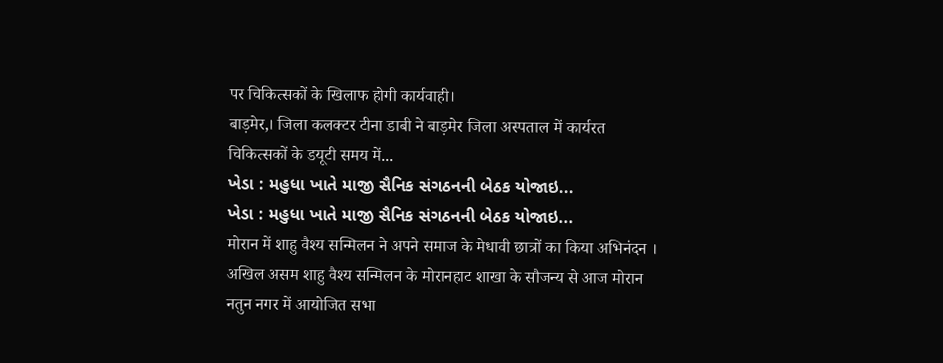पर चिकित्सकों के खिलाफ होगी कार्यवाही।
बाड़मेर,। जिला कलक्टर टीना डाबी ने बाड़मेर जिला अस्पताल में कार्यरत चिकित्सकों के डयूटी समय में...
ખેડા : મહુધા ખાતે માજી સૈનિક સંગઠનની બેઠક યોજાઇ...
ખેડા : મહુધા ખાતે માજી સૈનિક સંગઠનની બેઠક યોજાઇ...
मोरान में शाहु वैश्य सन्मिलन ने अपने समाज के मेधावी छात्रों का किया अभिनंदन ।
अखिल असम शाहु वैश्य सन्मिलन के मोरानहाट शाखा के सौजन्य से आज मोरान नतुन नगर में आयोजित सभा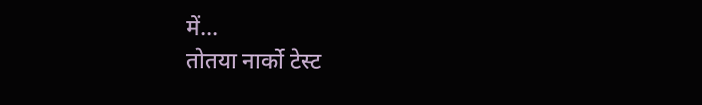में...
तोतया नार्को टेस्ट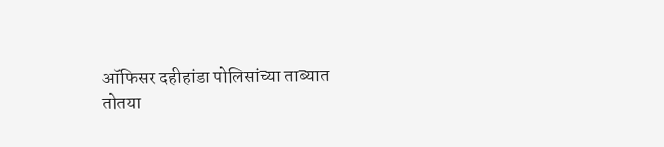ऑफिसर दहीहांडा पोलिसांच्या ताब्यात
तोतया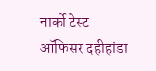नार्को टेस्ट ऑफिसर दहीहांडा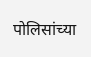पोलिसांच्या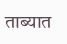ताब्यात